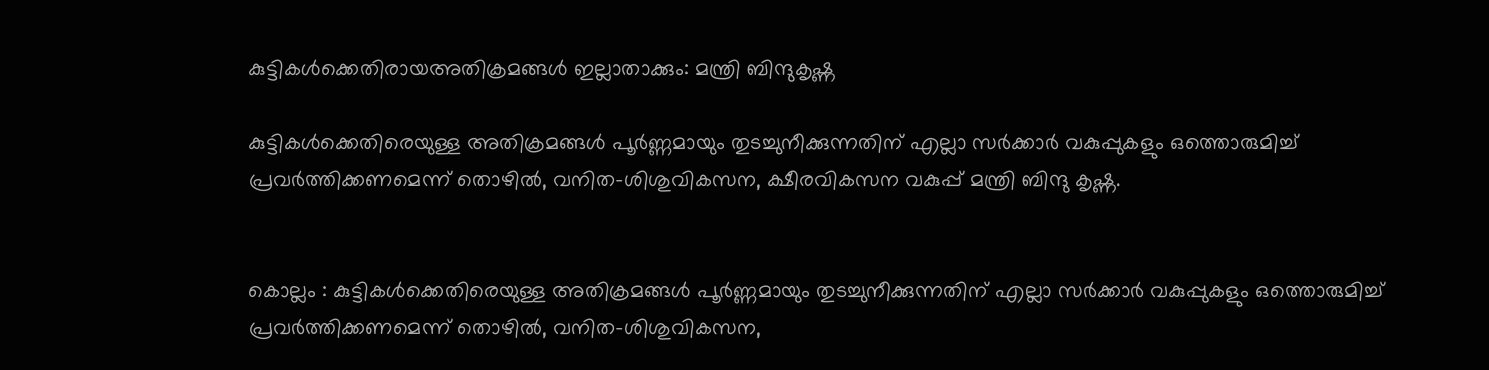കുട്ടികൾക്കെതിരായഅതിക്രമങ്ങൾ ഇല്ലാതാക്കും: മന്ത്രി ബിന്ദുകൃഷ്ണ

കുട്ടികൾക്കെതിരെയുള്ള അതിക്രമങ്ങൾ പൂർണ്ണമായും തുടച്ചുനീക്കുന്നതിന് എല്ലാ സർക്കാർ വകുപ്പുകളും ഒത്തൊരുമിച്ച് പ്രവർത്തിക്കണമെന്ന് തൊഴിൽ, വനിത-ശിശുവികസന, ക്ഷീരവികസന വകുപ്പ് മന്ത്രി ബിന്ദു കൃഷ്ണ.


കൊല്ലം : കുട്ടികൾക്കെതിരെയുള്ള അതിക്രമങ്ങൾ പൂർണ്ണമായും തുടച്ചുനീക്കുന്നതിന് എല്ലാ സർക്കാർ വകുപ്പുകളും ഒത്തൊരുമിച്ച് പ്രവർത്തിക്കണമെന്ന് തൊഴിൽ, വനിത-ശിശുവികസന,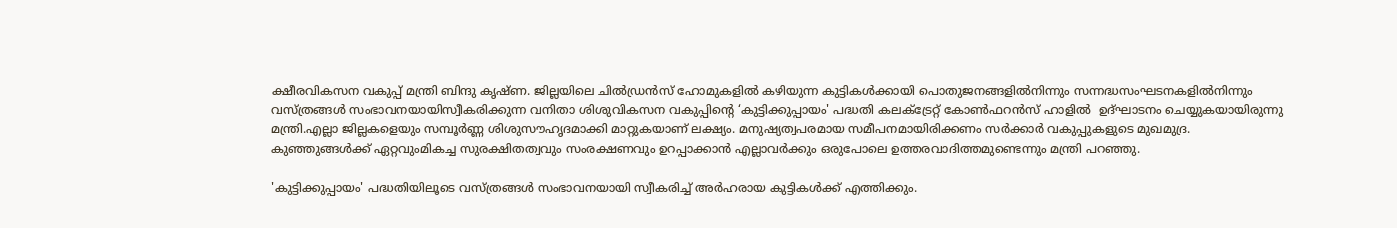ക്ഷീരവികസന വകുപ്പ് മന്ത്രി ബിന്ദു കൃഷ്ണ. ജില്ലയിലെ ചിൽഡ്രൻസ് ഹോമുകളിൽ കഴിയുന്ന കുട്ടികൾക്കായി പൊതുജനങ്ങളിൽനിന്നും സന്നദ്ധസംഘടനകളിൽനിന്നും വസ്ത്രങ്ങൾ സംഭാവനയായിസ്വീകരിക്കുന്ന വനിതാ ശിശുവികസന വകുപ്പിന്റെ ‘കുട്ടിക്കുപ്പായം' പദ്ധതി കലക്‌ട്രേറ്റ് കോൺഫറൻസ് ഹാളിൽ  ഉദ്ഘാടനം ചെയ്യുകയായിരുന്നു മന്ത്രി.എല്ലാ ജില്ലകളെയും സമ്പൂർണ്ണ ശിശുസൗഹൃദമാക്കി മാറ്റുകയാണ് ലക്ഷ്യം. മനുഷ്യത്വപരമായ സമീപനമായിരിക്കണം സർക്കാർ വകുപ്പുകളുടെ മുഖമുദ്ര. കുഞ്ഞുങ്ങൾക്ക് ഏറ്റവുംമികച്ച സുരക്ഷിതത്വവും സംരക്ഷണവും ഉറപ്പാക്കാൻ എല്ലാവർക്കും ഒരുപോലെ ഉത്തരവാദിത്തമുണ്ടെന്നും മന്ത്രി പറഞ്ഞു.

'കുട്ടിക്കുപ്പായം' പദ്ധതിയിലൂടെ വസ്ത്രങ്ങൾ സംഭാവനയായി സ്വീകരിച്ച് അർഹരായ കുട്ടികൾക്ക് എത്തിക്കും.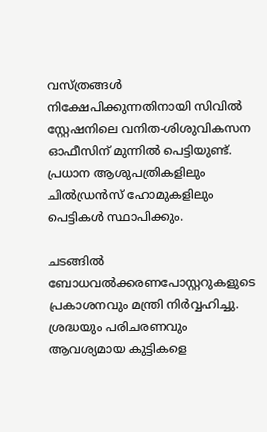വസ്ത്രങ്ങൾ നിക്ഷേപിക്കുന്നതിനായി സിവിൽ സ്റ്റേഷനിലെ വനിത-ശിശുവികസന ഓഫീസിന് മുന്നിൽ പെട്ടിയുണ്ട്.  പ്രധാന ആശുപത്രികളിലും ചിൽഡ്രൻസ് ഹോമുകളിലും പെട്ടികൾ സ്ഥാപിക്കും.

ചടങ്ങിൽ ബോധവൽക്കരണപോസ്റ്ററുകളുടെ പ്രകാശനവും മന്ത്രി നിർവ്വഹിച്ചു. ശ്രദ്ധയും പരിചരണവും ആവശ്യമായ കുട്ടികളെ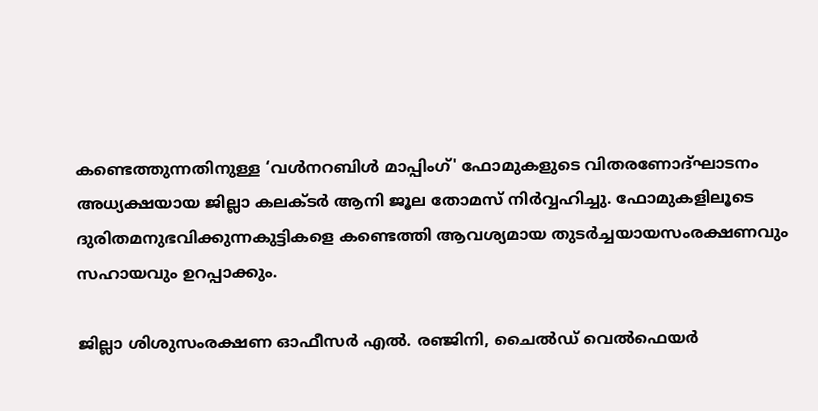കണ്ടെത്തുന്നതിനുള്ള ‘വൾനറബിൾ മാപ്പിംഗ്' ഫോമുകളുടെ വിതരണോദ്ഘാടനം അധ്യക്ഷയായ ജില്ലാ കലക്ടർ ആനി ജൂല തോമസ് നിർവ്വഹിച്ചു. ഫോമുകളിലൂടെ ദുരിതമനുഭവിക്കുന്നകുട്ടികളെ കണ്ടെത്തി ആവശ്യമായ തുടർച്ചയായസംരക്ഷണവും സഹായവും ഉറപ്പാക്കും.

ജില്ലാ ശിശുസംരക്ഷണ ഓഫീസർ എൽ. രഞ്ജിനി, ചൈൽഡ് വെൽഫെയർ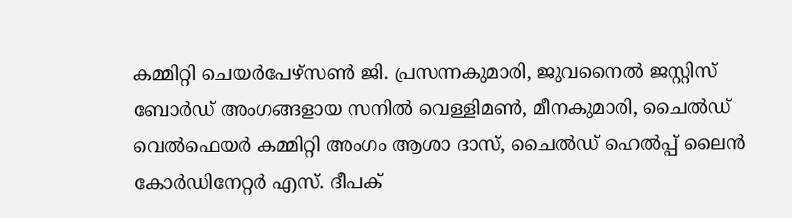കമ്മിറ്റി ചെയർപേഴ്‌സൺ ജി. പ്രസന്നകുമാരി, ജുവനൈൽ ജസ്റ്റിസ് ബോർഡ് അംഗങ്ങളായ സനിൽ വെള്ളിമൺ, മീനകുമാരി, ചൈൽഡ് വെൽഫെയർ കമ്മിറ്റി അംഗം ആശാ ദാസ്, ചൈൽഡ് ഹെൽപ്പ് ലൈൻ കോർഡിനേറ്റർ എസ്. ദീപക്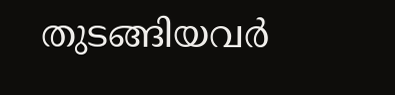തുടങ്ങിയവർ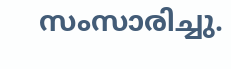സംസാരിച്ചു.